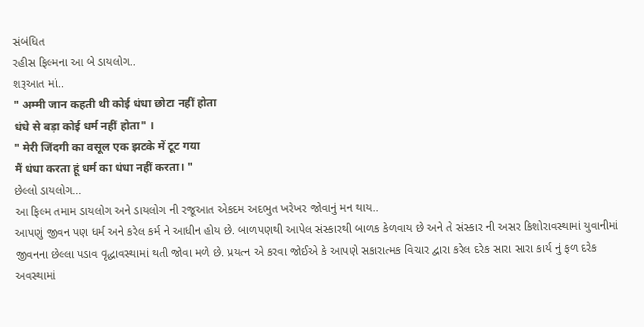સંબંધિત
રહીસ ફિલ્મના આ બે ડાયલોગ..
શરૂઆત માં..
" अम्मी जान कहती थी कोई धंधा छोटा नहीं होता
धंधे से बड़ा कोई धर्म नहीं होता" ।
" मेरी जिंदगी का वसूल एक झटके में टूट गया
मैं धंधा करता हूं धर्म का धंधा नहीं करता। "
છેલ્લો ડાયલોગ...
આ ફિલ્મ તમામ ડાયલોગ અને ડાયલોગ ની રજૂઆત એકદમ અદભુત ખરેખર જોવાનું મન થાય..
આપણું જીવન પણ ધર્મ અને કરેલ કર્મ ને આધીન હોય છે. બાળપણથી આપેલ સંસ્કારથી બાળક કેળવાય છે અને તે સંસ્કાર ની અસર કિશોરાવસ્થામાં યુવાનીમાં જીવનના છેલ્લા પડાવ વૃદ્ધાવસ્થામાં થતી જોવા મળે છે. પ્રયત્ન એ કરવા જોઈએ કે આપણે સકારાત્મક વિચાર દ્વારા કરેલ દરેક સારા સારા કાર્ય નું ફળ દરેક અવસ્થામાં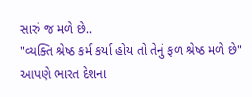સારું જ મળે છે..
"વ્યક્તિ શ્રેષ્ઠ કર્મ કર્યા હોય તો તેનું ફળ શ્રેષ્ઠ મળે છે"
આપણે ભારત દેશના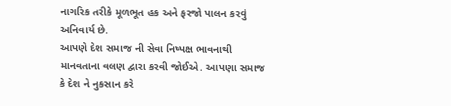નાગરિક તરીકે મૂળભૂત હક અને ફરજો પાલન કરવું અનિવાર્ય છે.
આપણે દેશ સમાજ ની સેવા નિષ્પક્ષ ભાવનાથી માનવતાના વલણ દ્વારા કરવી જોઈએ. આપણા સમાજ કે દેશ ને નુકસાન કરે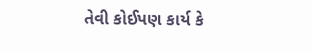તેવી કોઈપણ કાર્ય કે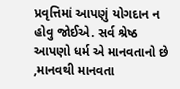પ્રવૃત્તિમાં આપણું યોગદાન ન હોવુ જોઈએ. સર્વ શ્રેષ્ઠ આપણો ધર્મ એ માનવતાનો છે ,માનવથી માનવતા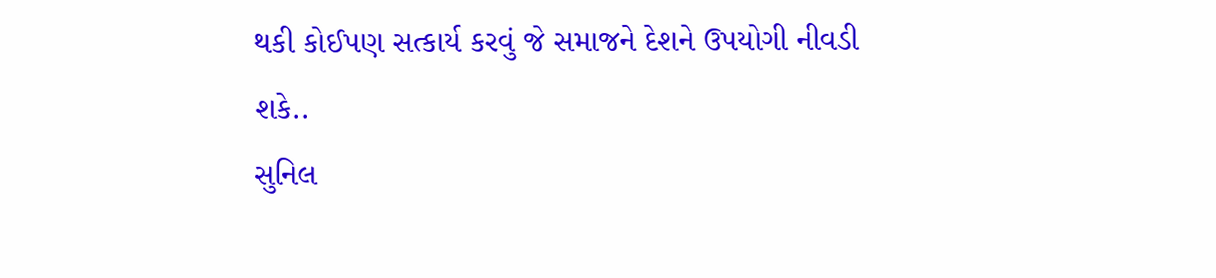થકી કોઈપણ સત્કાર્ય કરવું જે સમાજને દેશને ઉપયોગી નીવડી શકે..
સુનિલ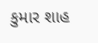કુમાર શાહ